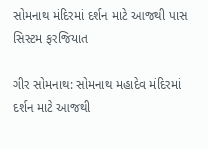સોમનાથ મંદિરમાં દર્શન માટે આજથી પાસ સિસ્ટમ ફરજિયાત

ગીર સોમનાથ: સોમનાથ મહાદેવ મંદિરમાં દર્શન માટે આજથી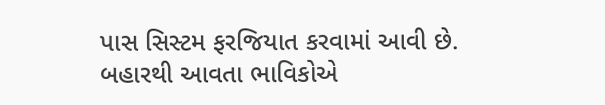પાસ સિસ્ટમ ફરજિયાત કરવામાં આવી છે. બહારથી આવતા ભાવિકોએ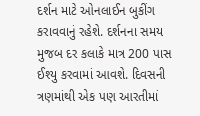દર્શન માટે ઓનલાઈન બુકીંગ કરાવવાનું રહેશે. દર્શનના સમય મુજબ દર કલાકે માત્ર 200 પાસ ઈશ્યુ કરવામાં આવશે. દિવસની ત્રણમાંથી એક પણ આરતીમાં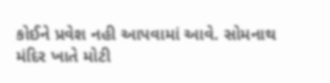કોઈને પ્રવેશ નહી આપવામાં આવે. સોમનાથ મંદિર ખાતે મોટી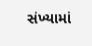સંખ્યામાં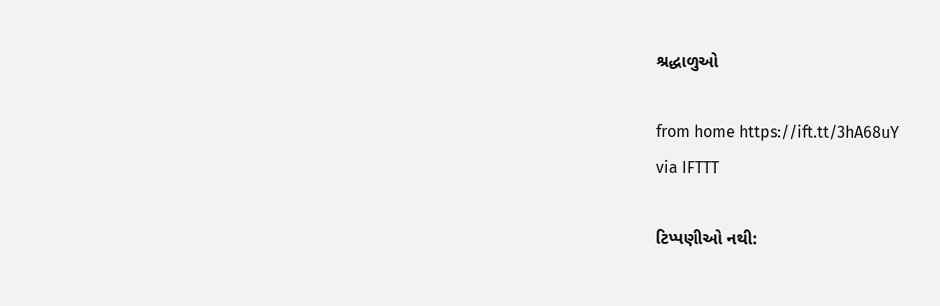શ્રદ્ધાળુઓ

from home https://ift.tt/3hA68uY
via IFTTT

ટિપ્પણીઓ નથી: